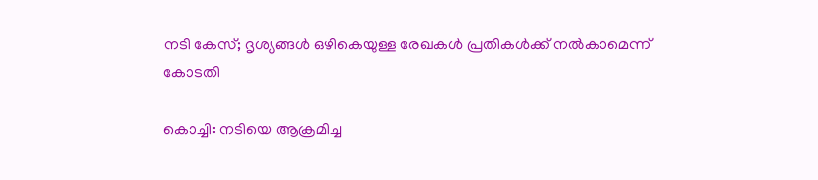നടി കേസ്; ദൃശ്യങ്ങള്‍ ഒഴികെയുള്ള രേഖകള്‍ പ്രതികള്‍ക്ക് നല്‍കാമെന്ന് കോടതി

കൊച്ചി: നടിയെ ആക്രമിച്ച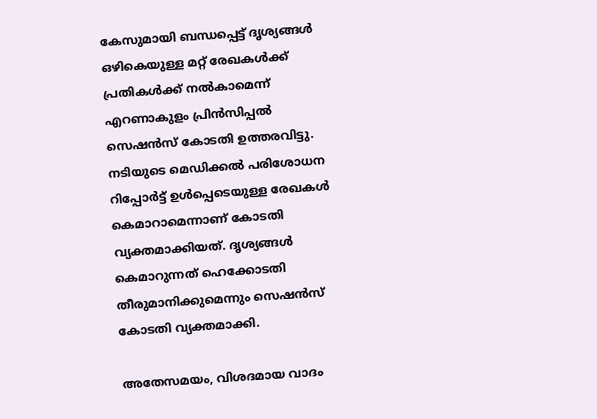കേസുമായി ബന്ധപ്പെട്ട് ദൃശ്യങ്ങള്‍ ഒഴികെയുള്ള മറ്റ് രേഖകള്‍ക്ക് പ്രതികള്‍ക്ക് നല്‍കാമെന്ന് എറണാകുളം പ്രിന്‍സിപ്പല്‍ സെഷന്‍സ് കോടതി ഉത്തരവിട്ടു. നടിയുടെ മെഡിക്കല്‍ പരിശോധന റിപ്പോര്‍ട്ട് ഉള്‍പ്പെടെയുള്ള രേഖകള്‍ കെമാറാമെന്നാണ് കോടതി വ്യക്തമാക്കിയത്. ദൃശ്യങ്ങള്‍ കെമാറുന്നത് ഹെക്കോടതി തീരുമാനിക്കുമെന്നും സെഷന്‍സ് കോടതി വ്യക്തമാക്കി.

അതേസമയം, വിശദമായ വാദം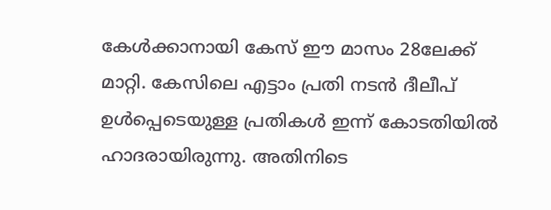കേള്‍ക്കാനായി കേസ് ഈ മാസം 28ലേക്ക് മാറ്റി. കേസിലെ എട്ടാം പ്രതി നടന്‍ ദീലീപ് ഉള്‍പ്പെടെയുള്ള പ്രതികള്‍ ഇന്ന് കോടതിയില്‍ ഹാദരായിരുന്നു. അതിനിടെ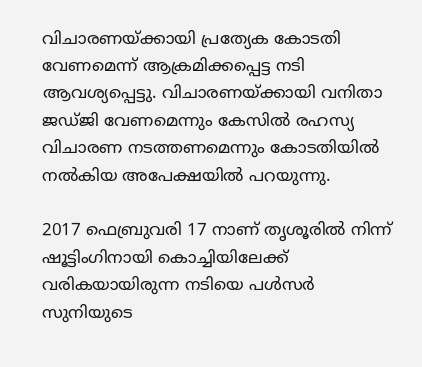വിചാരണയ്ക്കായി പ്രത്യേക കോടതി വേണമെന്ന് ആക്രമിക്കപ്പെട്ട നടി ആവശ്യപ്പെട്ടു. വിചാരണയ്ക്കായി വനിതാ ജഡ്ജി വേണമെന്നും കേസില്‍ രഹസ്യ വിചാരണ നടത്തണമെന്നും കോടതിയില്‍ നല്‍കിയ അപേക്ഷയില്‍ പറയുന്നു.

2017 ഫെബ്രുവരി 17 നാണ് തൃശൂരില്‍ നിന്ന് ഷൂട്ടിംഗിനായി കൊച്ചിയിലേക്ക് വരികയായിരുന്ന നടിയെ പള്‍സര്‍ സുനിയുടെ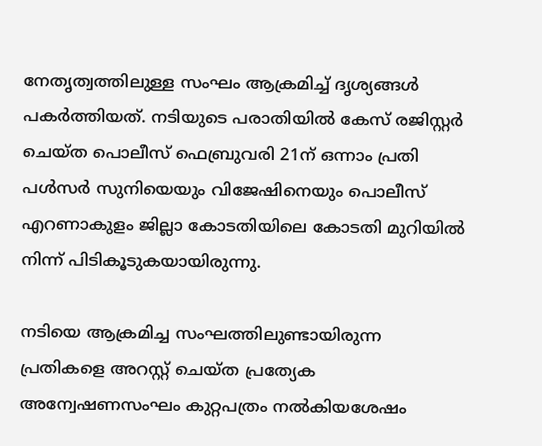നേതൃത്വത്തിലുള്ള സംഘം ആക്രമിച്ച്‌ ദൃശ്യങ്ങള്‍ പകര്‍ത്തിയത്. നടിയുടെ പരാതിയില്‍ കേസ് രജിസ്റ്റര്‍ ചെയ്ത പൊലീസ് ഫെബ്രുവരി 21ന് ഒന്നാം പ്രതി പള്‍സര്‍ സുനിയെയും വിജേഷിനെയും പൊലീസ് എറണാകുളം ജില്ലാ കോടതിയിലെ കോടതി മുറിയില്‍ നിന്ന് പിടികൂടുകയായിരുന്നു.

നടിയെ ആക്രമിച്ച സംഘത്തിലുണ്ടായിരുന്ന പ്രതികളെ അറസ്റ്റ് ചെയ്ത പ്രത്യേക അന്വേഷണസംഘം കുറ്റപത്രം നല്‍കിയശേഷം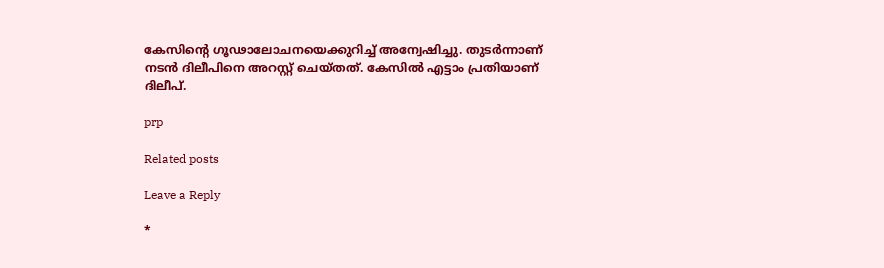കേസിന്‍റെ ഗൂഢാലോചനയെക്കുറിച്ച്‌ അന്വേഷിച്ചു. തുടര്‍ന്നാണ് നടന്‍ ദിലീപിനെ അറസ്റ്റ് ചെയ്തത്. കേസില്‍ എട്ടാം പ്രതിയാണ് ദിലീപ്.

prp

Related posts

Leave a Reply

*